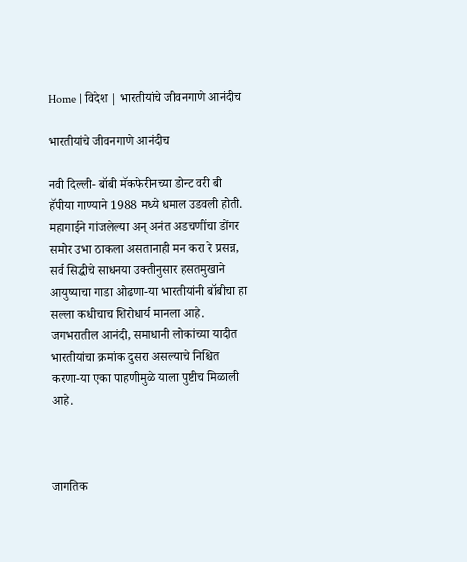Home | विदेश | भारतीयांचे जीवनगाणे आनंदीच

भारतीयांचे जीवनगाणे आनंदीच

नवी दिल्ली- बॉबी मॅकफेरीनच्या डोन्ट वरी बी हॅपीया गाण्याने 1988 मध्ये धमाल उडवली होती. महागाईने गांजलेल्या अन् अनंत अडचणींचा डोंगर समोर उभा ठाकला असतानाही मन करा रे प्रसन्न, सर्व सिद्धीचे साधनया उक्तीनुसार हसतमुखाने आयुष्याचा गाडा ओढणा-या भारतीयांनी बॉबीचा हा सल्ला कधीचाच शिरोधार्य मानला आहे. जगभरातील आनंदी, समाधानी लोकांच्या यादीत भारतीयांचा क्रमांक दुसरा असल्याचे निश्चित करणा-या एका पाहणीमुळे याला पुष्टीच मिळाली आहे.



जागतिक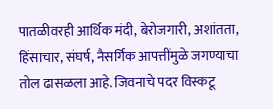पातळीवरही आर्थिक मंदी, बेरोजगारी, अशांतता, हिंसाचार, संघर्ष, नैसर्गिक आपत्तींमुळे जगण्याचा तोल ढासळला आहे. जिवनाचे पदर विस्कटू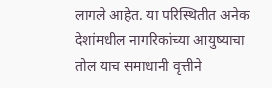लागले आहेत. या परिस्थितीत अनेक देशांमधील नागरिकांच्या आयुष्याचा तोल याच समाधानी वृत्तीने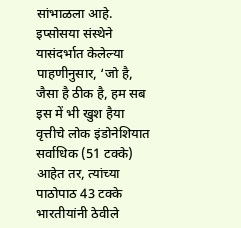सांभाळला आहे. इप्सोसया संस्थेने यासंदर्भात केलेल्या पाहणीनुसार, ‘जो है, जैसा है ठीक है, हम सब इस में भी खुश हैया वृत्तीचे लोक इंडोनेशियात सर्वाधिक (51 टक्के) आहेत तर, त्यांच्या पाठोपाठ 43 टक्के भारतीयांनी ठेवीले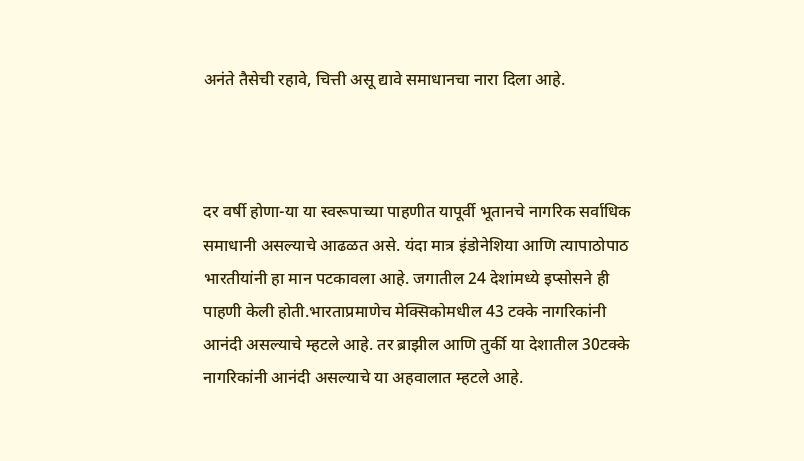अनंते तैसेची रहावे, चित्ती असू द्यावे समाधानचा नारा दिला आहे.



दर वर्षी होणा-या या स्वरूपाच्या पाहणीत यापूर्वी भूतानचे नागरिक सर्वाधिक समाधानी असल्याचे आढळत असे. यंदा मात्र इंडोनेशिया आणि त्यापाठोपाठ भारतीयांनी हा मान पटकावला आहे. जगातील 24 देशांमध्ये इप्सोसने ही पाहणी केली होती.भारताप्रमाणेच मेक्सिकोमधील 43 टक्के नागरिकांनी आनंदी असल्याचे म्हटले आहे. तर ब्राझील आणि तुर्की या देशातील 30टक्के नागरिकांनी आनंदी असल्याचे या अहवालात म्हटले आहे.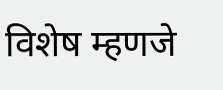विशेष म्हणजे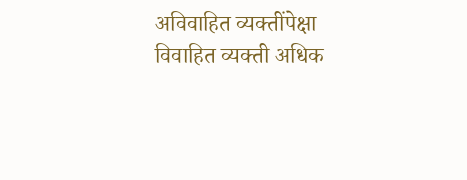अविवाहित व्यक्तींपेक्षा विवाहित व्यक्ती अधिक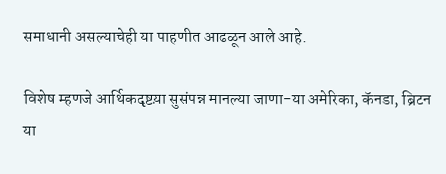समाधानी असल्याचेही या पाहणीत आढळून आले आहे.

विशेष म्हणजे आर्थिकदृष्टय़ा सुसंपन्न मानल्या जाणा-या अमेरिका, कॅनडा, ब्रिटन या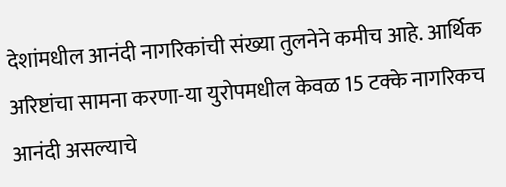देशांमधील आनंदी नागरिकांची संख्या तुलनेने कमीच आहे. आर्थिक अरिष्टांचा सामना करणा-या युरोपमधील केवळ 15 टक्के नागरिकच आनंदी असल्याचे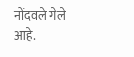नोंदवले गेले आहे.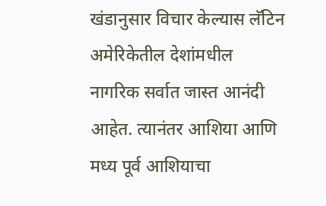खंडानुसार विचार केल्यास लॅटिन अमेरिकेतील देशांमधील नागरिक सर्वात जास्त आनंदी आहेत. त्यानंतर आशिया आणि मध्य पूर्व आशियाचा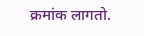क्रमांक लागतो.